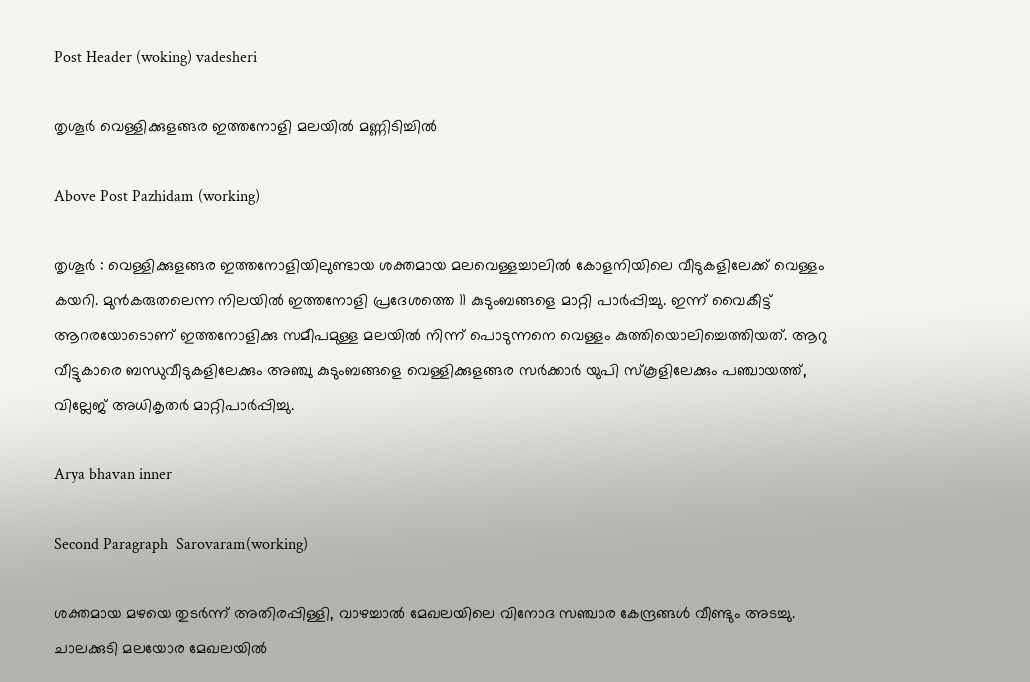Post Header (woking) vadesheri

തൃശൂർ വെള്ളിക്കുളങ്ങര ഇത്തനോളി മലയില്‍ മണ്ണിടിച്ചില്‍

Above Post Pazhidam (working)

തൃശൂർ : വെള്ളിക്കുളങ്ങര ഇത്തനോളിയിലുണ്ടായ ശക്തമായ മലവെള്ളച്ചാലില്‍ കോളനിയിലെ വീടുകളിലേക്ക് വെള്ളം കയറി. മുന്‍കരുതലെന്ന നിലയില്‍ ഇത്തനോളി പ്രദേശത്തെ 11 കുടുംബങ്ങളെ മാറ്റി പാര്‍പ്പിച്ചു. ഇന്ന് വൈകീട്ട് ആറരയോടൊണ് ഇത്തനോളിക്കു സമീപമുള്ള മലയില്‍ നിന്ന് പൊടുന്നനെ വെള്ളം കുത്തിയൊലിച്ചെത്തിയത്. ആറു വീട്ടുകാരെ ബന്ധുവീടുകളിലേക്കും അഞ്ചു കുടുംബങ്ങളെ വെള്ളിക്കുളങ്ങര സര്‍ക്കാര്‍ യുപി സ്‌കൂളിലേക്കും പഞ്ചായത്ത്, വില്ലേജ് അധികൃതര്‍ മാറ്റിപാര്‍പ്പിച്ചു.

Arya bhavan inner

Second Paragraph  Sarovaram(working)

ശക്തമായ മഴയെ തുടര്‍ന്ന് അതിരപ്പിള്ളി, വാഴച്ചാല്‍ മേഖലയിലെ വിനോദ സഞ്ചാര കേന്ദ്രങ്ങള്‍ വീണ്ടും അടച്ചു. ചാലക്കുടി മലയോര മേഖലയില്‍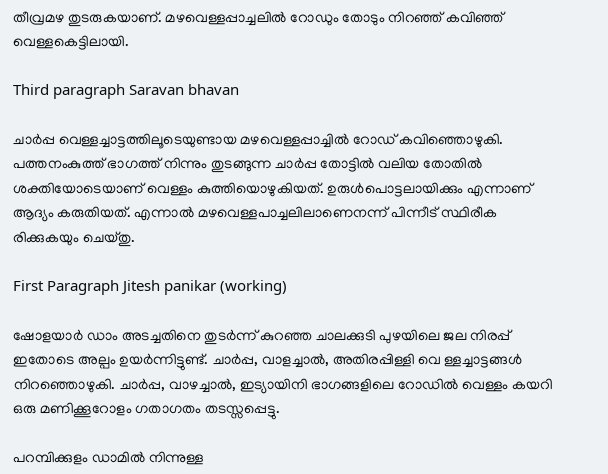തീവ്രമഴ തുടരുകയാണ്. മഴവെള്ളപ്പാച്ചലില്‍ റോഡും തോടും നിറഞ്ഞ് കവിഞ്ഞ് വെള്ളകെട്ടിലായി.

Third paragraph Saravan bhavan

ചാര്‍പ്പ വെള്ളച്ചാട്ടത്തിലൂടെയുണ്ടായ മഴവെള്ളപ്പാച്ചില്‍ റോഡ് കവിഞ്ഞൊഴുകി. പത്തനംകുത്ത് ഭാഗത്ത് നിന്നും തുടങ്ങുന്ന ചാര്‍പ്പ തോട്ടില്‍ വലിയ തോതില്‍ ശക്തിയോടെയാണ് വെള്ളം കുത്തിയൊഴുകിയത്. ഉരുള്‍പൊട്ടലായിക്കും എന്നാണ് ആദ്യം കരുതിയത്. എന്നാല്‍ മഴവെള്ളപാച്ചലിലാണെനന്ന് പിന്നീട് സ്ഥിരീക രിക്കുകയും ചെയ്തു.

First Paragraph Jitesh panikar (working)

ഷോളയാര്‍ ഡാം അടച്ചതിനെ തുടര്‍ന്ന് കുറഞ്ഞ ചാലക്കുടി പുഴയിലെ ജല നിരപ്പ് ഇതോടെ അല്പം ഉയര്‍ന്നിട്ടുണ്ട്. ചാര്‍പ്പ, വാളച്ചാല്‍, അതിരപ്പിള്ളി വെ ള്ളച്ചാട്ടങ്ങള്‍ നിറഞ്ഞൊഴുകി. ചാര്‍പ്പ, വാഴച്ചാല്‍, ഇട്യായിനി ഭാഗങ്ങളിലെ റോഡില്‍ വെള്ളം കയറി ഒരു മണിക്കൂറോളം ഗതാഗതം തടസ്സപ്പെട്ടു.

പറമ്പിക്കുളം ഡാമില്‍ നിന്നുള്ള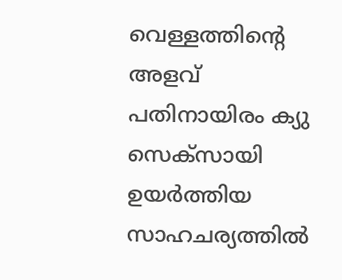വെള്ളത്തിന്‍റെ അളവ് പതിനായിരം ക്യു സെക്‌സായി ഉയര്‍ത്തിയ സാഹചര്യത്തില്‍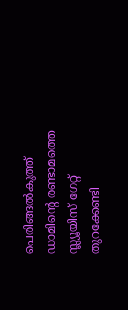പെരിങ്ങല്‍കുത്ത് ഡാമിന്‍റെ രണ്ടാമത്തെ സ്ല്യൂയിസ് ഗേറ്റ് തുറക്കേണ്ടി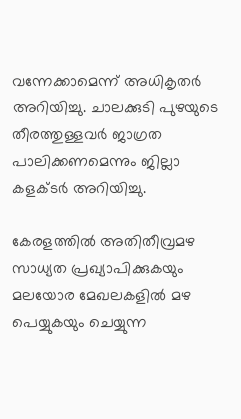വന്നേക്കാമെന്ന് അധികൃതര്‍ അറിയിച്ചു. ചാലക്കുടി പുഴയുടെ തീരത്തുള്ളവര്‍ ജാഗ്രത പാലിക്കണമെന്നും ജില്ലാ കളക്ടർ അറിയിച്ചു.

കേരളത്തിൽ അതിതീവ്രമഴ സാധ്യത പ്രഖ്യാപിക്കുകയും മലയോര മേഖലകളിൽ മഴ പെയ്യുകയും ചെയ്യുന്ന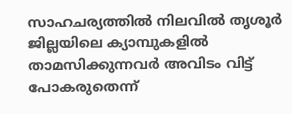സാഹചര്യത്തിൽ നിലവിൽ തൃശൂർ ജില്ലയിലെ ക്യാമ്പുകളിൽ താമസിക്കുന്നവർ അവിടം വിട്ട് പോകരുതെന്ന്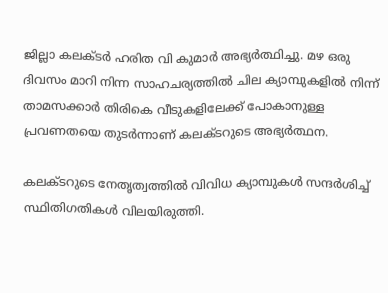ജില്ലാ കലക്ടർ ഹരിത വി കുമാർ അഭ്യർത്ഥിച്ചു. മഴ ഒരു ദിവസം മാറി നിന്ന സാഹചര്യത്തിൽ ചില ക്യാമ്പുകളിൽ നിന്ന് താമസക്കാർ തിരികെ വീടുകളിലേക്ക് പോകാനുള്ള പ്രവണതയെ തുടർന്നാണ് കലക്ടറുടെ അഭ്യർത്ഥന.

കലക്ടറുടെ നേതൃത്വത്തിൽ വിവിധ ക്യാമ്പുകൾ സന്ദർശിച്ച് സ്ഥിതിഗതികൾ വിലയിരുത്തി.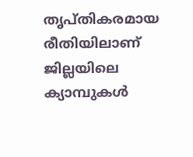തൃപ്തികരമായ രീതിയിലാണ് ജില്ലയിലെ ക്യാമ്പുകൾ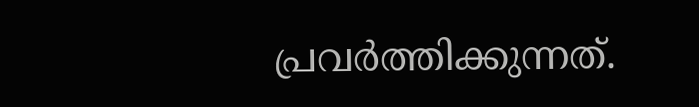പ്രവർത്തിക്കുന്നത്.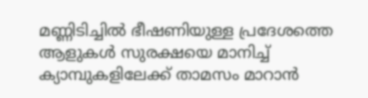മണ്ണിടിച്ചിൽ ഭീഷണിയുള്ള പ്രദേശത്തെ ആളുകൾ സുരക്ഷയെ മാനിച്ച് ക്യാമ്പുകളിലേക്ക് താമസം മാറാൻ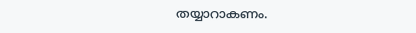തയ്യാറാകണം.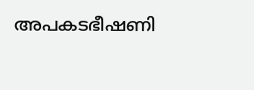അപകടഭീഷണി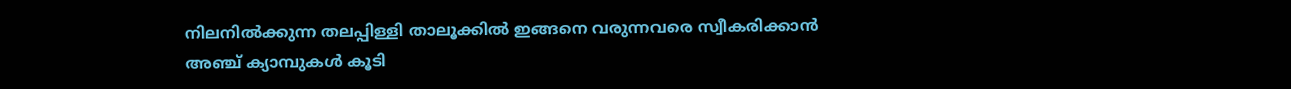നിലനിൽക്കുന്ന തലപ്പിള്ളി താലൂക്കിൽ ഇങ്ങനെ വരുന്നവരെ സ്വീകരിക്കാൻ അഞ്ച് ക്യാമ്പുകൾ കൂടി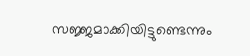സജ്ജമാക്കിയിട്ടുണ്ടെന്നും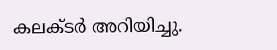കലക്ടർ അറിയിച്ചു.